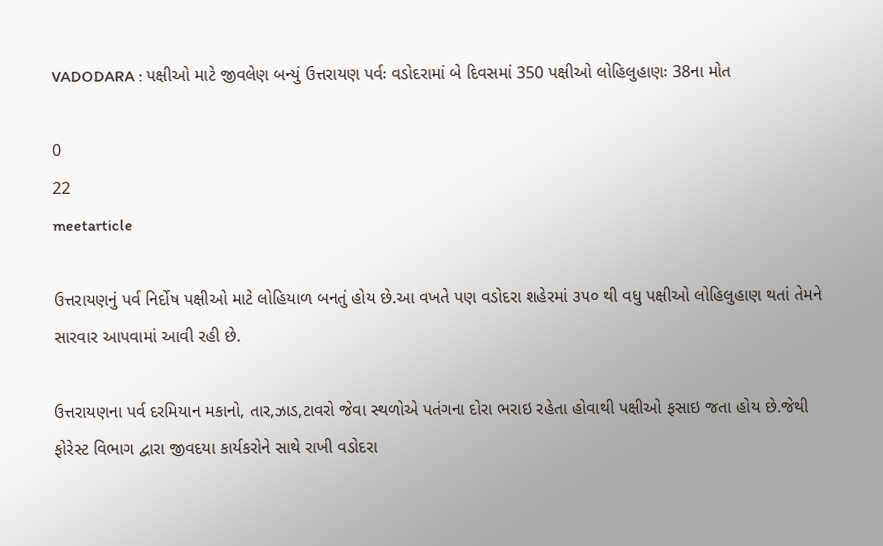VADODARA : પક્ષીઓ માટે જીવલેણ બન્યું ઉત્તરાયણ પર્વઃ વડોદરામાં બે દિવસમાં 350 પક્ષીઓ લોહિલુહાણઃ 38ના મોત

0
22
meetarticle

ઉત્તરાયણનું પર્વ નિર્દોષ પક્ષીઓ માટે લોહિયાળ બનતું હોય છે.આ વખતે પણ વડોદરા શહેરમાં ૩૫૦ થી વધુ પક્ષીઓ લોહિલુહાણ થતાં તેમને સારવાર આપવામાં આવી રહી છે.

ઉત્તરાયણના પર્વ દરમિયાન મકાનો, તાર,ઝાડ,ટાવરો જેવા સ્થળોએ પતંગના દોરા ભરાઇ રહેતા હોવાથી પક્ષીઓ ફસાઇ જતા હોય છે.જેથી ફોરેસ્ટ વિભાગ દ્વારા જીવદયા કાર્યકરોને સાથે રાખી વડોદરા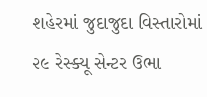શહેરમાં જુદાજુદા વિસ્તારોમાં ૨૯ રેસ્ક્યૂ સેન્ટર ઉભા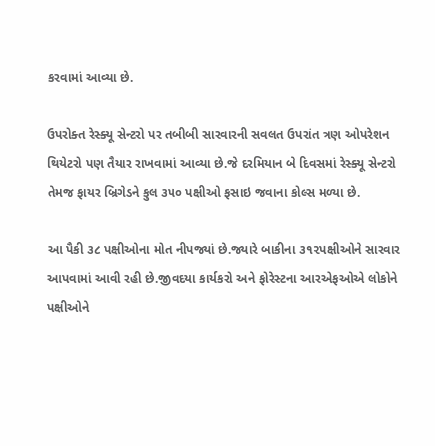કરવામાં આવ્યા છે.

ઉપરોક્ત રેસ્ક્યૂ સેન્ટરો પર તબીબી સારવારની સવલત ઉપરાંત ત્રણ ઓપરેશન થિયેટરો પણ તૈયાર રાખવામાં આવ્યા છે.જે દરમિયાન બે દિવસમાં રેસ્ક્યૂ સેન્ટરો  તેમજ ફાયર બ્રિગેડને કુલ ૩૫૦ પક્ષીઓ ફસાઇ જવાના કોલ્સ મળ્યા છે.

આ પૈકી ૩૮ પક્ષીઓના મોત નીપજ્યાં છે.જ્યારે બાકીના ૩૧૨પક્ષીઓને સારવાર આપવામાં આવી રહી છે.જીવદયા કાર્યકરો અને ફોરેસ્ટના આરએફઓએ લોકોને પક્ષીઓને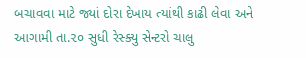બચાવવા માટે જ્યાં દોરા દેખાય ત્યાંથી કાઢી લેવા અને આગામી તા.૨૦ સુધી રેસ્ક્યુ સેન્ટરો ચાલુ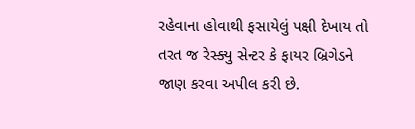રહેવાના હોવાથી ફસાયેલું પક્ષી દેખાય તો તરત જ રેસ્ક્યુ સેન્ટર કે ફાયર બ્રિગેડને જાણ કરવા અપીલ કરી છે.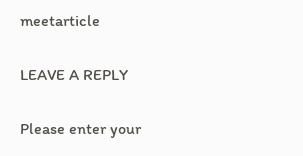meetarticle

LEAVE A REPLY

Please enter your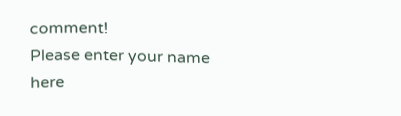comment!
Please enter your name here